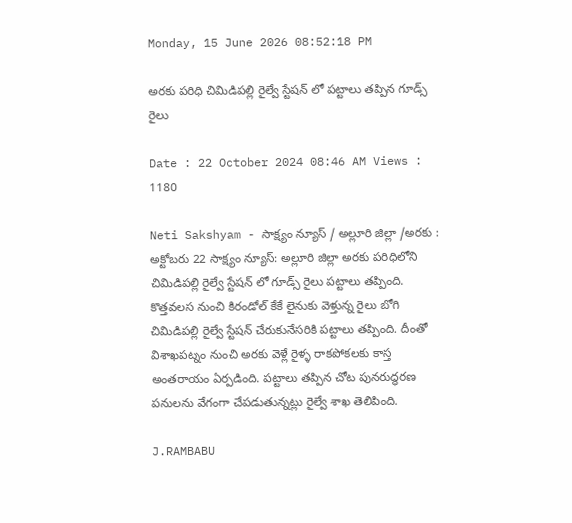Monday, 15 June 2026 08:52:18 PM

అరకు పరిధి చిమిడిపల్లి రైల్వే స్టేషన్ లో పట్టాలు తప్పిన గూడ్స్ రైలు

Date : 22 October 2024 08:46 AM Views : 1180

Neti Sakshyam - సాక్ష్యం న్యూస్ / అల్లూరి జిల్లా /అరకు : అక్టోబరు 22 సాక్ష్యం న్యూస్: అల్లూరి జిల్లా అరకు పరిధిలోని చిమిడిపల్లి రైల్వే స్టేషన్ లో గూడ్స్ రైలు పట్టాలు తప్పింది. కొత్తవలస నుంచి కిరండోల్ కేకే లైనుకు వెళ్తున్న రైలు బోగి చిమిడిపల్లి రైల్వే స్టేషన్ చేరుకునేసరికి పట్టాలు తప్పింది. దీంతో విశాఖపట్నం నుంచి అరకు వెళ్లే రైళ్ళ రాకపోకలకు కాస్త అంతరాయం ఏర్పడింది. పట్టాలు తప్పిన చోట పునరుద్ధరణ పనులను వేగంగా చేపడుతున్నట్లు రైల్వే శాఖ తెలిపింది.

J.RAMBABU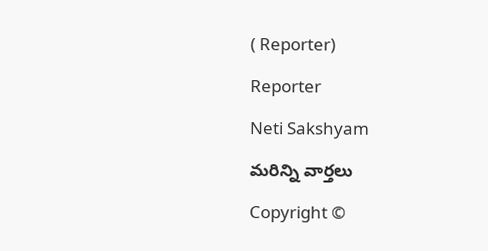( Reporter)

Reporter

Neti Sakshyam

మరిన్ని వార్తలు

Copyright ©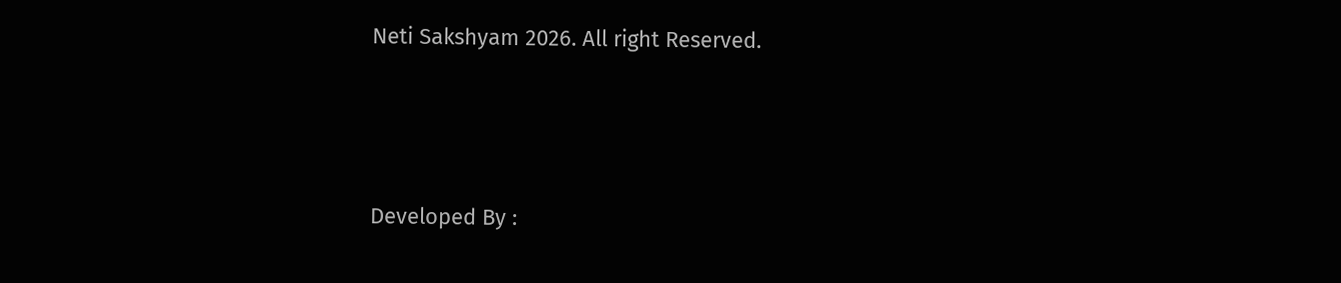Neti Sakshyam 2026. All right Reserved.



Developed By :